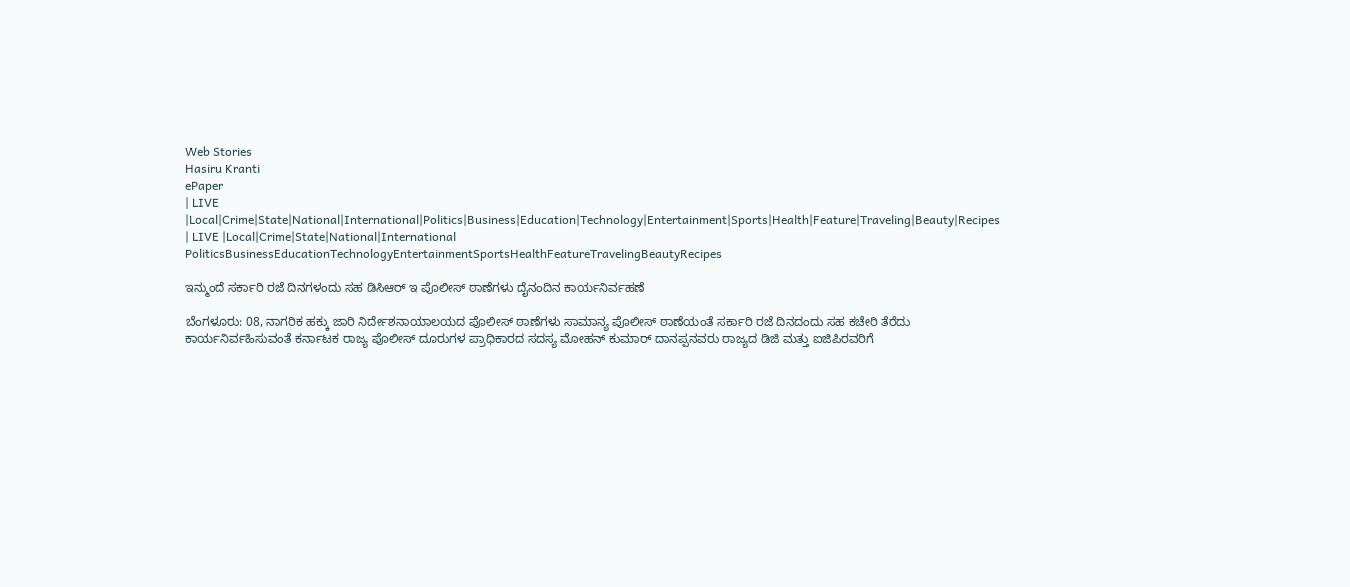Web Stories
Hasiru Kranti
ePaper
| LIVE |Local|Crime|State|National|International|Politics|Business|Education|Technology|Entertainment|Sports|Health|Feature|Traveling|Beauty|Recipes
| LIVE |Local|Crime|State|National|International
PoliticsBusinessEducationTechnologyEntertainmentSportsHealthFeatureTravelingBeautyRecipes

ಇನ್ಮುಂದೆ ಸರ್ಕಾರಿ ರಜೆ ದಿನಗಳಂದು ಸಹ ಡಿಸಿಆರ್ ಇ ಪೊಲೀಸ್ ಠಾಣೆಗಳು ದೈನಂದಿನ ಕಾರ್ಯನಿರ್ವಹಣೆ

ಬೆಂಗಳೂರು: 08, ನಾಗರಿಕ ಹಕ್ಕು ಜಾರಿ ನಿರ್ದೇಶನಾಯಾಲಯದ ಪೊಲೀಸ್ ಠಾಣೆಗಳು ಸಾಮಾನ್ಯ ಪೊಲೀಸ್ ಠಾಣೆಯಂತೆ ಸರ್ಕಾರಿ ರಜೆ ದಿನದಂದು ಸಹ ಕಚೇರಿ ತೆರೆದು ಕಾರ್ಯನಿರ್ವಹಿಸುವಂತೆ ಕರ್ನಾಟಕ ರಾಜ್ಯ ಪೊಲೀಸ್ ದೂರುಗಳ ಪ್ರಾಧಿಕಾರದ ಸದಸ್ಯ ಮೋಹನ್ ಕುಮಾರ್ ದಾನಪ್ಪನವರು ರಾಜ್ಯದ ಡಿಜಿ ಮತ್ತು ಐಜಿಪಿರವರಿಗೆ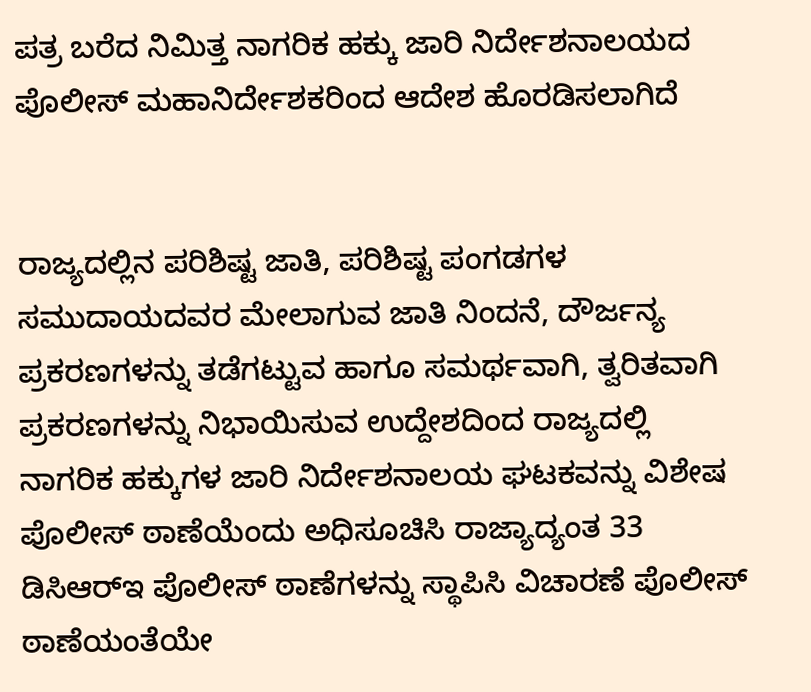ಪತ್ರ ಬರೆದ ನಿಮಿತ್ತ ನಾಗರಿಕ ಹಕ್ಕು ಜಾರಿ ನಿರ್ದೇಶನಾಲಯದ ಪೊಲೀಸ್ ಮಹಾನಿರ್ದೇಶಕರಿಂದ ಆದೇಶ ಹೊರಡಿಸಲಾಗಿದೆ


ರಾಜ್ಯದಲ್ಲಿನ ಪರಿಶಿಷ್ಟ ಜಾತಿ, ಪರಿಶಿಷ್ಟ ಪಂಗಡಗಳ ಸಮುದಾಯದವರ ಮೇಲಾಗುವ ಜಾತಿ ನಿಂದನೆ, ದೌರ್ಜನ್ಯ ಪ್ರಕರಣಗಳನ್ನು ತಡೆಗಟ್ಟುವ ಹಾಗೂ ಸಮರ್ಥವಾಗಿ, ತ್ವರಿತವಾಗಿ ಪ್ರಕರಣಗಳನ್ನು ನಿಭಾಯಿಸುವ ಉದ್ದೇಶದಿಂದ ರಾಜ್ಯದಲ್ಲಿ ನಾಗರಿಕ ಹಕ್ಕುಗಳ ಜಾರಿ ನಿರ್ದೇಶನಾಲಯ ಘಟಕವನ್ನು ವಿಶೇಷ ಪೊಲೀಸ್ ಠಾಣೆಯೆಂದು ಅಧಿಸೂಚಿಸಿ ರಾಜ್ಯಾದ್ಯಂತ 33 ಡಿಸಿಆರ್‌ಇ ಪೊಲೀಸ್ ಠಾಣೆಗಳನ್ನು ಸ್ಥಾಪಿಸಿ ವಿಚಾರಣೆ ಪೊಲೀಸ್ ಠಾಣೆಯಂತೆಯೇ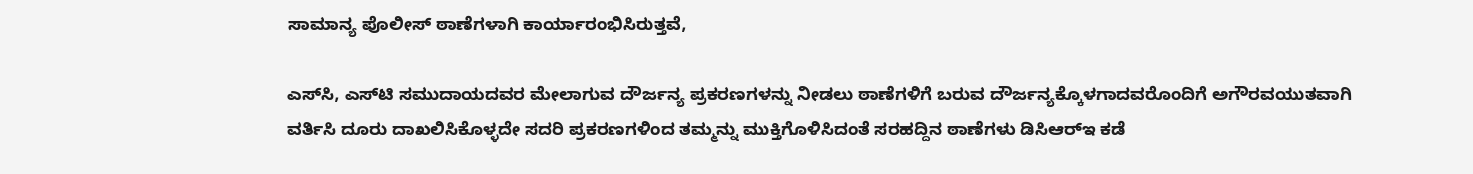ಸಾಮಾನ್ಯ ಪೊಲೀಸ್ ಠಾಣೆಗಳಾಗಿ ಕಾರ್ಯಾರಂಭಿಸಿರುತ್ತವೆ,

ಎಸ್‌ಸಿ, ಎಸ್‌ಟಿ ಸಮುದಾಯದವರ ಮೇಲಾಗುವ ದೌರ್ಜನ್ಯ ಪ್ರಕರಣಗಳನ್ನು ನೀಡಲು ಠಾಣೆಗಳಿಗೆ ಬರುವ ದೌರ್ಜನ್ಯಕ್ಕೊಳಗಾದವರೊಂದಿಗೆ ಅಗೌರವಯುತವಾಗಿ ವರ್ತಿಸಿ ದೂರು ದಾಖಲಿಸಿಕೊಳ್ಳದೇ ಸದರಿ ಪ್ರಕರಣಗಳಿಂದ ತಮ್ಮನ್ನು ಮುಕ್ತಿಗೊಳಿಸಿದಂತೆ ಸರಹದ್ದಿನ ಠಾಣೆಗಳು ಡಿಸಿಆರ್‌ಇ ಕಡೆ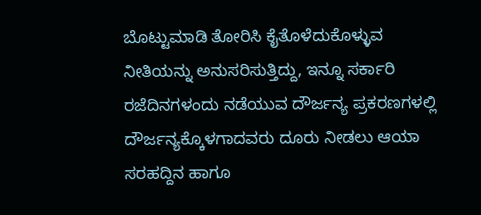ಬೊಟ್ಟುಮಾಡಿ ತೋರಿಸಿ ಕೈತೊಳೆದುಕೊಳ್ಳುವ ನೀತಿಯನ್ನು ಅನುಸರಿಸುತ್ತಿದ್ದು, ಇನ್ನೂ ಸರ್ಕಾರಿ ರಜೆದಿನಗಳಂದು ನಡೆಯುವ ದೌರ್ಜನ್ಯ ಪ್ರಕರಣಗಳಲ್ಲಿ ದೌರ್ಜನ್ಯಕ್ಕೊಳಗಾದವರು ದೂರು ನೀಡಲು ಆಯಾ ಸರಹದ್ದಿನ ಹಾಗೂ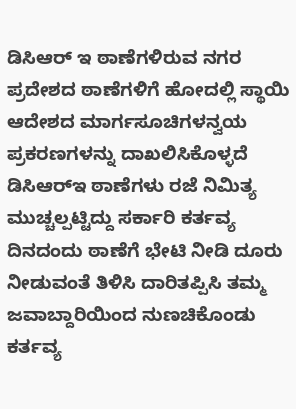ಡಿಸಿಆ‌ರ್ ಇ ಠಾಣೆಗಳಿರುವ ನಗರ ಪ್ರದೇಶದ ಠಾಣೆಗಳಿಗೆ ಹೋದಲ್ಲಿ ಸ್ಥಾಯಿ ಆದೇಶದ ಮಾರ್ಗಸೂಚಿಗಳನ್ವಯ ಪ್ರಕರಣಗಳನ್ನು ದಾಖಲಿಸಿಕೊಳ್ಳದೆ ಡಿಸಿಆರ್‌ಇ ಠಾಣೆಗಳು ರಜೆ ನಿಮಿತ್ಯ ಮುಚ್ಚಲ್ಪಟ್ಟಿದ್ದು ಸರ್ಕಾರಿ ಕರ್ತವ್ಯ ದಿನದಂದು ಠಾಣೆಗೆ ಭೇಟಿ ನೀಡಿ ದೂರು ನೀಡುವಂತೆ ತಿಳಿಸಿ ದಾರಿತಪ್ಪಿಸಿ ತಮ್ಮ ಜವಾಬ್ದಾರಿಯಿಂದ ನುಣಚಿಕೊಂಡು ಕರ್ತವ್ಯ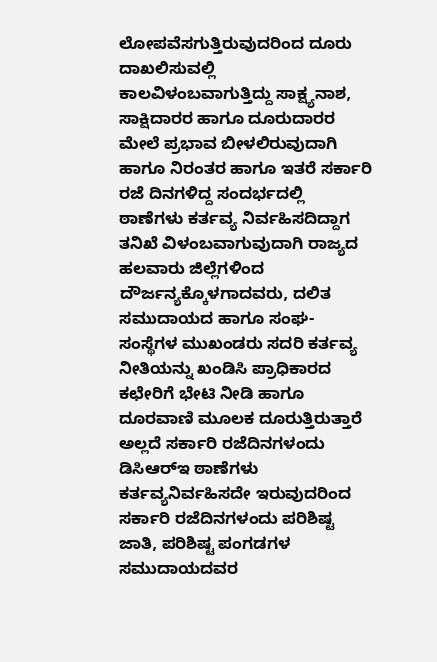ಲೋಪವೆಸಗುತ್ತಿರುವುದರಿಂದ ದೂರು ದಾಖಲಿಸುವಲ್ಲಿ ಕಾಲವಿಳಂಬವಾಗುತ್ತಿದ್ದು ಸಾಕ್ಷ್ಯನಾಶ, ಸಾಕ್ಷಿದಾರರ ಹಾಗೂ ದೂರುದಾರರ ಮೇಲೆ ಪ್ರಭಾವ ಬೀಳಲಿರುವುದಾಗಿ ಹಾಗೂ ನಿರಂತರ ಹಾಗೂ ಇತರೆ ಸರ್ಕಾರಿ ರಜೆ ದಿನಗಳಿದ್ದ ಸಂದರ್ಭದಲ್ಲಿ ಠಾಣೆಗಳು ಕರ್ತವ್ಯ ನಿರ್ವಹಿಸದಿದ್ದಾಗ ತನಿಖೆ ವಿಳಂಬವಾಗುವುದಾಗಿ ರಾಜ್ಯದ ಹಲವಾರು ಜಿಲ್ಲೆಗಳಿಂದ ದೌರ್ಜನ್ಯಕ್ಕೊಳಗಾದವರು, ದಲಿತ ಸಮುದಾಯದ ಹಾಗೂ ಸಂಘ-ಸಂಸ್ಥೆಗಳ ಮುಖಂಡರು ಸದರಿ ಕರ್ತವ್ಯ ನೀತಿಯನ್ನು ಖಂಡಿಸಿ ಪ್ರಾಧಿಕಾರದ ಕಛೇರಿಗೆ ಭೇಟಿ ನೀಡಿ ಹಾಗೂ ದೂರವಾಣಿ ಮೂಲಕ ದೂರುತ್ತಿರುತ್ತಾರೆ ಅಲ್ಲದೆ ಸರ್ಕಾರಿ ರಜೆದಿನಗಳಂದು ಡಿಸಿಆರ್‌ಇ ಠಾಣೆಗಳು ಕರ್ತವ್ಯನಿರ್ವಹಿಸದೇ ಇರುವುದರಿಂದ ಸರ್ಕಾರಿ ರಜೆದಿನಗಳಂದು ಪರಿಶಿಷ್ಟ ಜಾತಿ, ಪರಿಶಿಷ್ಟ ಪಂಗಡಗಳ ಸಮುದಾಯದವರ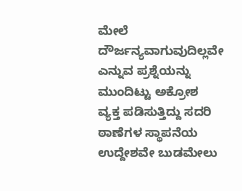ಮೇಲೆ ದೌರ್ಜನ್ಯವಾಗುವುದಿಲ್ಲವೇ ಎನ್ನುವ ಪ್ರಶ್ನೆಯನ್ನು ಮುಂದಿಟ್ಟು ಅಕ್ರೋಶ ವ್ಯಕ್ತ ಪಡಿಸುತ್ತಿದ್ದು ಸದರಿ ಠಾಣೆಗಳ ಸ್ಥಾಪನೆಯ ಉದ್ದೇಶವೇ ಬುಡಮೇಲು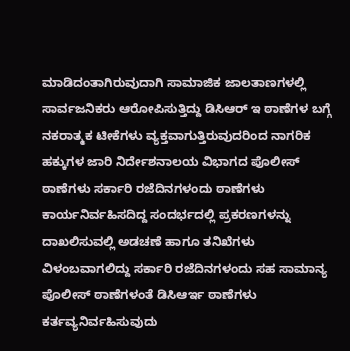ಮಾಡಿದಂತಾಗಿರುವುದಾಗಿ ಸಾಮಾಜಿಕ ಜಾಲತಾಣಗಳಲ್ಲಿ ಸಾರ್ವಜನಿಕರು ಆರೋಪಿಸುತ್ತಿದ್ದು ಡಿಸಿಆ‌ರ್ ಇ ಠಾಣೆಗಳ ಬಗ್ಗೆ ನಕರಾತ್ಮಕ ಟೀಕೆಗಳು ವ್ಯಕ್ತವಾಗುತ್ತಿರುವುದರಿಂದ ನಾಗರಿಕ ಹಕ್ಕುಗಳ ಜಾರಿ ನಿರ್ದೇಶನಾಲಯ ವಿಭಾಗದ ಪೊಲೀಸ್ ಠಾಣೆಗಳು ಸರ್ಕಾರಿ ರಜೆದಿನಗಳಂದು ಠಾಣೆಗಳು ಕಾರ್ಯನಿರ್ವಹಿಸದಿದ್ದ ಸಂದರ್ಭದಲ್ಲಿ ಪ್ರಕರಣಗಳನ್ನು ದಾಖಲಿಸುವಲ್ಲಿ ಅಡಚಣೆ ಹಾಗೂ ತನಿಖೆಗಳು ವಿಳಂಬವಾಗಲಿದ್ದು ಸರ್ಕಾರಿ ರಜೆದಿನಗಳಂದು ಸಹ ಸಾಮಾನ್ಯ ಪೊಲೀಸ್ ಠಾಣೆಗಳಂತೆ ಡಿಸಿಆ‌ರ್ಇ ಠಾಣೆಗಳು ಕರ್ತವ್ಯನಿರ್ವಹಿಸುವುದು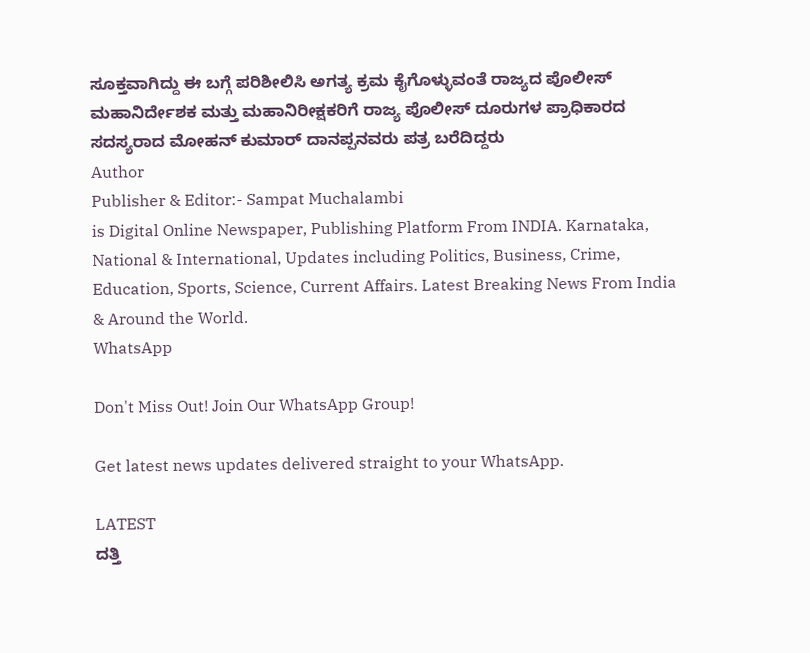ಸೂಕ್ತವಾಗಿದ್ದು ಈ ಬಗ್ಗೆ ಪರಿಶೀಲಿಸಿ ಅಗತ್ಯ ಕ್ರಮ ಕೈಗೊಳ್ಳುವಂತೆ ರಾಜ್ಯದ ಪೊಲೀಸ್ ಮಹಾನಿರ್ದೇಶಕ ಮತ್ತು ಮಹಾನಿರೀಕ್ಷಕರಿಗೆ ರಾಜ್ಯ ಪೊಲೀಸ್ ದೂರುಗಳ ಪ್ರಾಧಿಕಾರದ ಸದಸ್ಯರಾದ ಮೋಹನ್ ಕುಮಾರ್ ದಾನಪ್ಪನವರು ಪತ್ರ ಬರೆದಿದ್ದರು
Author
Publisher & Editor:- Sampat Muchalambi
is Digital Online Newspaper, Publishing Platform From INDIA. Karnataka, National & International, Updates including Politics, Business, Crime, Education, Sports, Science, Current Affairs. Latest Breaking News From India & Around the World.
WhatsApp

Don't Miss Out! Join Our WhatsApp Group!

Get latest news updates delivered straight to your WhatsApp.

LATEST
ದತ್ತಿ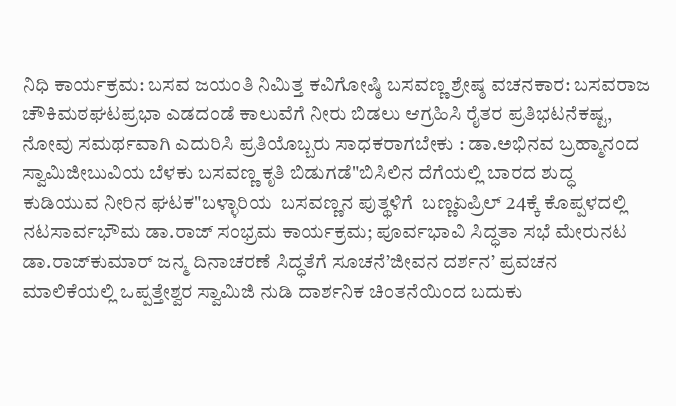ನಿಧಿ ಕಾರ್ಯಕ್ರಮ: ಬಸವ ಜಯಂತಿ ನಿಮಿತ್ತ ಕವಿಗೋಷ್ಠಿ ಬಸವಣ್ಣ ಶ್ರೇಷ್ಠ ವಚನಕಾರ: ಬಸವರಾಜ ಚೌಕಿಮಠಘಟಪ್ರಭಾ ಎಡದಂಡೆ ಕಾಲುವೆಗೆ ನೀರು ಬಿಡಲು ಆಗ್ರಹಿಸಿ ರೈತರ ಪ್ರತಿಭಟನೆಕಷ್ಟ, ನೋವು ಸಮರ್ಥವಾಗಿ ಎದುರಿಸಿ ಪ್ರತಿಯೊಬ್ಬರು ಸಾಧಕರಾಗಬೇಕು : ಡಾ.ಅಭಿನವ ಬ್ರಹ್ಮಾನಂದ ಸ್ವಾಮಿಜೀಬುವಿಯ ಬೆಳಕು ಬಸವಣ್ಣ ಕೃತಿ ಬಿಡುಗಡೆ"ಬಿಸಿಲಿನ ದೆಗೆಯಲ್ಲಿ ಬಾರದ ಶುದ್ಧ ಕುಡಿಯುವ ನೀರಿನ ಘಟಕ"ಬಳ್ಳಾರಿಯ  ಬಸವಣ್ಣನ ಪುತ್ಥಳಿಗೆ  ಬಣ್ಣಏಪ್ರಿಲ್ 24ಕ್ಕೆ ಕೊಪ್ಪಳದಲ್ಲಿ ನಟಸಾರ್ವಭೌಮ ಡಾ.ರಾಜ್ ಸಂಭ್ರಮ ಕಾರ್ಯಕ್ರಮ; ಪೂರ್ವಭಾವಿ ಸಿದ್ಧತಾ ಸಭೆ ಮೇರುನಟ ಡಾ.ರಾಜ್‌ಕುಮಾರ್ ಜನ್ಮ ದಿನಾಚರಣೆ ಸಿದ್ಧತೆಗೆ ಸೂಚನೆ’ಜೀವನ ದರ್ಶನ’ ಪ್ರವಚನ ಮಾಲಿಕೆಯಲ್ಲಿ ಒಪ್ಪತ್ತೇಶ್ವರ ಸ್ವಾಮಿಜಿ ನುಡಿ ದಾರ್ಶನಿಕ ಚಿಂತನೆಯಿಂದ ಬದುಕು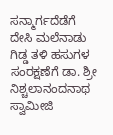ಸನ್ಮಾರ್ಗದೆಡೆಗೆ ದೇಸಿ ಮಲೆನಾಡು ಗಿಡ್ಡ ತಳಿ ಹಸುಗಳ ಸಂರಕ್ಷಣೆಗೆ ಡಾ. ಶ್ರೀ ನಿಶ್ಚಲಾನಂದನಾಥ ಸ್ವಾಮೀಜಿ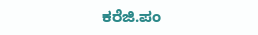ಕರೆಜಿ.ಪಂ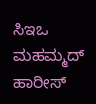ಸಿಇಒ ಮಹಮ್ಮದ್ ಹಾರೀಸ್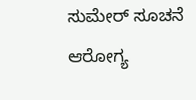ಸುಮೇರ್ ಸೂಚನೆ ಆರೋಗ್ಯ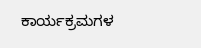ಕಾರ್ಯಕ್ರಮಗಳ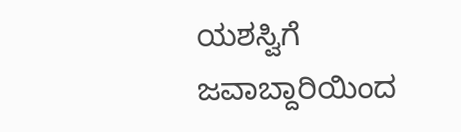ಯಶಸ್ವಿಗೆ ಜವಾಬ್ದಾರಿಯಿಂದ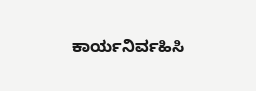ಕಾರ್ಯನಿರ್ವಹಿಸಿ